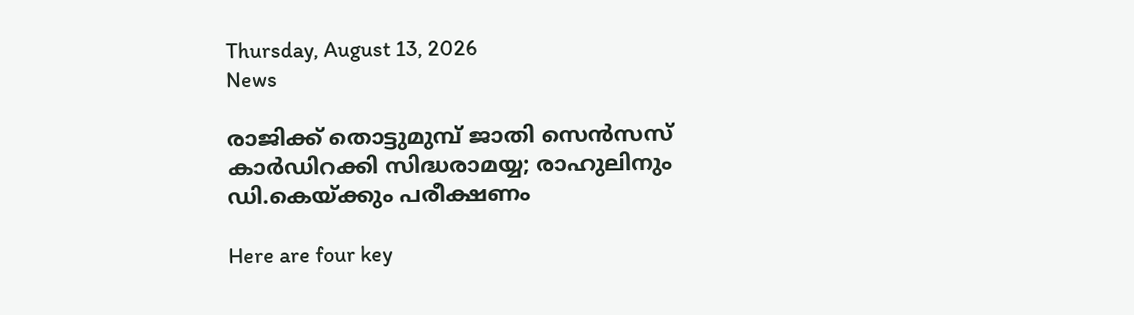Thursday, August 13, 2026
News

രാജിക്ക് തൊട്ടുമുമ്പ് ജാതി സെൻസസ് കാർഡിറക്കി സിദ്ധരാമയ്യ; രാഹുലിനും ഡി.കെയ്ക്കും പരീക്ഷണം

Here are four key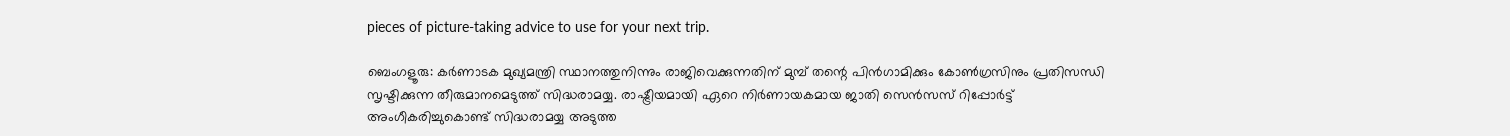pieces of picture-taking advice to use for your next trip.

ബെംഗളൂരു: കർണാടക മുഖ്യമന്ത്രി സ്ഥാനത്തുനിന്നും രാജിവെക്കുന്നതിന് മുമ്പ് തന്റെ പിൻഗാമിക്കും കോൺഗ്രസിനും പ്രതിസന്ധി സൃഷ്ടിക്കുന്ന തീരുമാനമെടുത്ത് സിദ്ധരാമയ്യ. രാഷ്ട്രീയമായി ഏറെ നിർണായകമായ ജാതി സെൻസസ് റിപ്പോർട്ട് അംഗീകരിച്ചുകൊണ്ട്‌ സിദ്ധരാമയ്യ അടുത്ത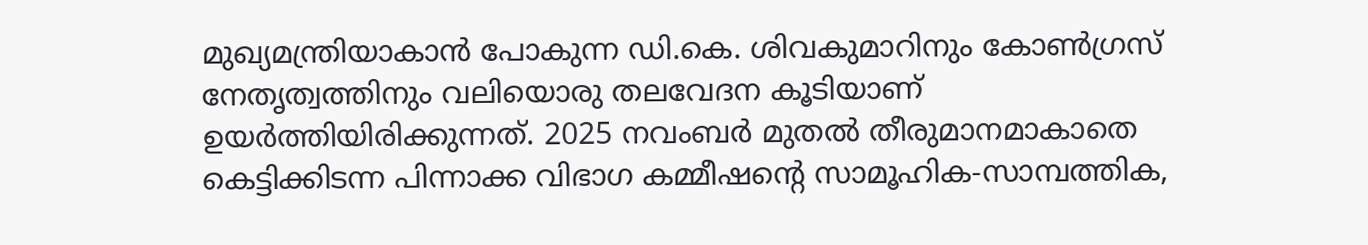മുഖ്യമന്ത്രിയാകാൻ പോകുന്ന ഡി.കെ. ശിവകുമാറിനും കോൺഗ്രസ് നേതൃത്വത്തിനും വലിയൊരു തലവേദന കൂടിയാണ് ഉയർത്തിയിരിക്കുന്നത്. 2025 നവംബർ മുതൽ തീരുമാനമാകാതെ കെട്ടിക്കിടന്ന പിന്നാക്ക വിഭാഗ കമ്മീഷന്റെ സാമൂഹിക-സാമ്പത്തിക,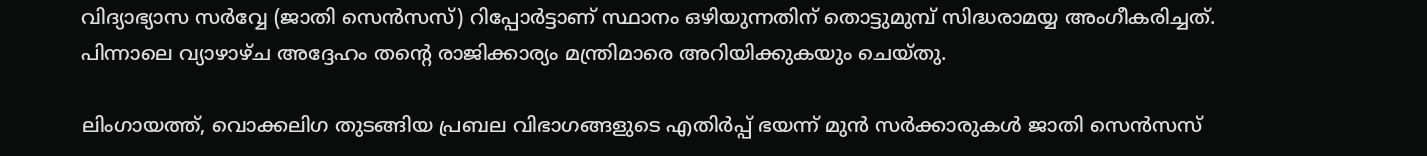വിദ്യാഭ്യാസ സർവ്വേ (ജാതി സെൻസസ്) റിപ്പോർട്ടാണ് സ്ഥാനം ഒഴിയുന്നതിന് തൊട്ടുമുമ്പ് സിദ്ധരാമയ്യ അംഗീകരിച്ചത്‌. പിന്നാലെ വ്യാഴാഴ്ച അദ്ദേഹം തന്റെ രാജിക്കാര്യം മന്ത്രിമാരെ അറിയിക്കുകയും ചെയ്തു.

ലിംഗായത്ത്, വൊക്കലിഗ തുടങ്ങിയ പ്രബല വിഭാഗങ്ങളുടെ എതിർപ്പ് ഭയന്ന് മുൻ സർക്കാരുകൾ ജാതി സെൻസസ്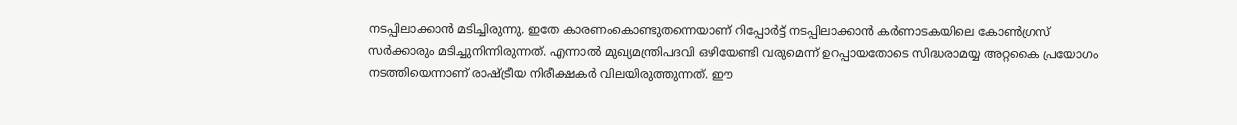നടപ്പിലാക്കാൻ മടിച്ചിരുന്നു. ഇതേ കാരണംകൊണ്ടുതന്നെയാണ് റിപ്പോർട്ട് നടപ്പിലാക്കാൻ കർണാടകയിലെ കോൺഗ്രസ് സർക്കാരും മടിച്ചുനിന്നിരുന്നത്. എന്നാൽ മുഖ്യമന്ത്രിപദവി ഒഴിയേണ്ടി വരുമെന്ന് ഉറപ്പായതോടെ സിദ്ധരാമയ്യ അറ്റകൈ പ്രയോഗം നടത്തിയെന്നാണ് രാഷ്ട്രീയ നിരീക്ഷകർ വിലയിരുത്തുന്നത്. ഈ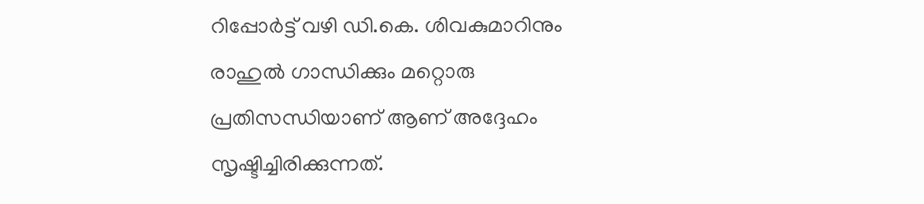റിപ്പോർട്ട് വഴി ഡി.കെ. ശിവകുമാറിനും രാഹുൽ ഗാന്ധിക്കും മറ്റൊരു പ്രതിസന്ധിയാണ് ആണ് അദ്ദേഹം സൃഷ്ടിച്ചിരിക്കുന്നത്‌.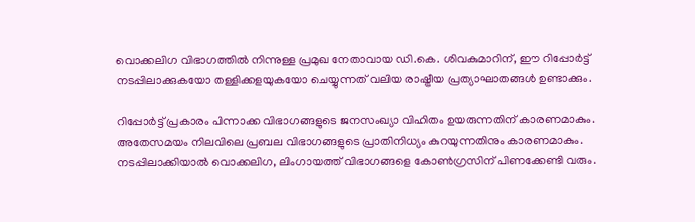വൊക്കലിഗ വിഭാഗത്തിൽ നിന്നുള്ള പ്രമുഖ നേതാവായ ഡി.കെ. ശിവകുമാറിന്, ഈ റിപ്പോർട്ട് നടപ്പിലാക്കുകയോ തള്ളിക്കളയുകയോ ചെയ്യുന്നത് വലിയ രാഷ്ട്രീയ പ്രത്യാഘാതങ്ങൾ ഉണ്ടാക്കും.

റിപ്പോർട്ട് പ്രകാരം പിന്നാക്ക വിഭാഗങ്ങളുടെ ജനസംഖ്യാ വിഹിതം ഉയരുന്നതിന് കാരണമാകും. അതേസമയം നിലവിലെ പ്രബല വിഭാഗങ്ങളുടെ പ്രാതിനിധ്യം കുറയുന്നതിനും കാരണമാകും. നടപ്പിലാക്കിയാൽ വൊക്കലിഗ, ലിംഗായത്ത് വിഭാഗങ്ങളെ കോൺഗ്രസിന് പിണക്കേണ്ടി വരും.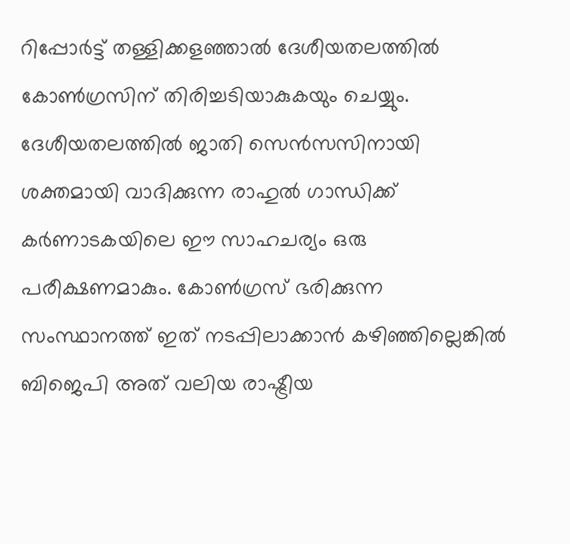റിപ്പോർട്ട് തള്ളിക്കളഞ്ഞാൽ ദേശീയതലത്തിൽ കോൺഗ്രസിന് തിരിച്ചടിയാകുകയും ചെയ്യും. ദേശീയതലത്തിൽ ജാതി സെൻസസിനായി ശക്തമായി വാദിക്കുന്ന രാഹുൽ ഗാന്ധിക്ക് കർണാടകയിലെ ഈ സാഹചര്യം ഒരു പരീക്ഷണമാകും. കോൺഗ്രസ് ഭരിക്കുന്ന സംസ്ഥാനത്ത് ഇത് നടപ്പിലാക്കാൻ കഴിഞ്ഞില്ലെങ്കിൽ ബിജെപി അത് വലിയ രാഷ്ട്രീയ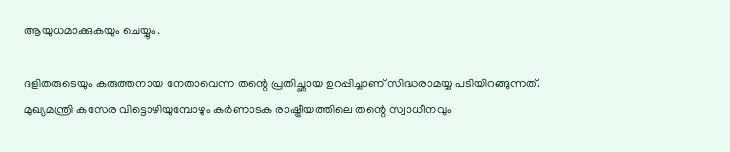ആയുധമാക്കുകയും ചെയ്യും.

ദളിതരുടെയും കരുത്തനായ നേതാവെന്ന തന്റെ പ്രതിച്ഛായ ഉറപ്പിച്ചാണ് സിദ്ധരാമയ്യ പടിയിറങ്ങുന്നത്. മുഖ്യമന്ത്രി കസേര വിട്ടൊഴിയുമ്പോഴും കർണാടക രാഷ്ട്രീയത്തിലെ തന്റെ സ്വാധീനവും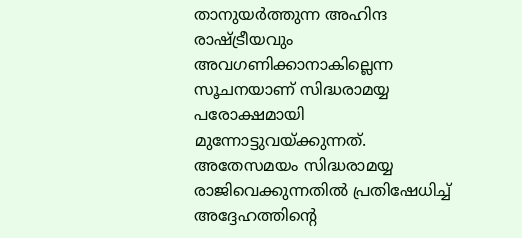താനുയർത്തുന്ന അഹിന്ദ രാഷ്ട്രീയവും അവഗണിക്കാനാകില്ലെന്ന സൂചനയാണ് സിദ്ധരാമയ്യ പരോക്ഷമായി മുന്നോട്ടുവയ്ക്കുന്നത്. അതേസമയം സിദ്ധരാമയ്യ രാജിവെക്കുന്നതിൽ പ്രതിഷേധിച്ച് അദ്ദേഹത്തിന്റെ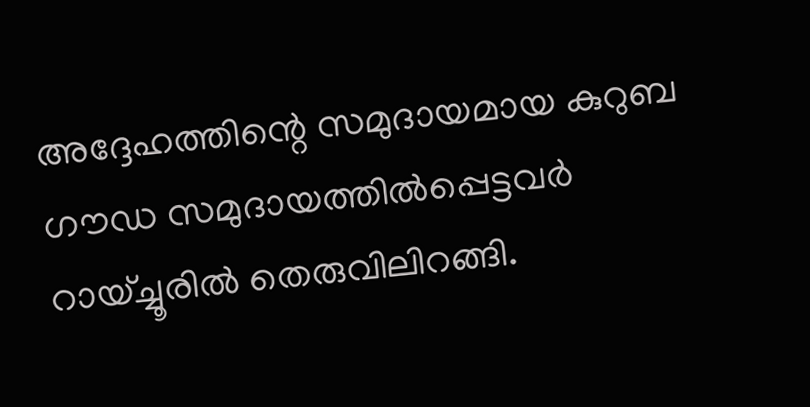അദ്ദേഹത്തിന്റെ സമുദായമായ കുറുബ ഗൗഡ സമുദായത്തിൽപ്പെട്ടവർ റായ്ച്ചൂരിൽ തെരുവിലിറങ്ങി.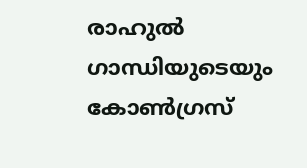രാഹുൽ ഗാന്ധിയുടെയും കോൺഗ്രസ്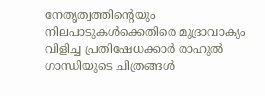നേതൃത്വത്തിന്റെയും നിലപാടുകൾക്കെതിരെ മുദ്രാവാക്യം വിളിച്ച പ്രതിഷേധക്കാർ രാഹുൽ ഗാന്ധിയുടെ ചിത്രങ്ങൾ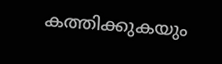കത്തിക്കുകയും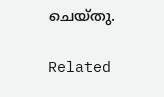ചെയ്തു.

Related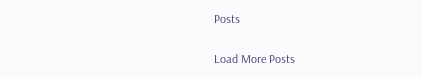Posts

Load More Posts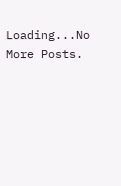Loading...No More Posts.